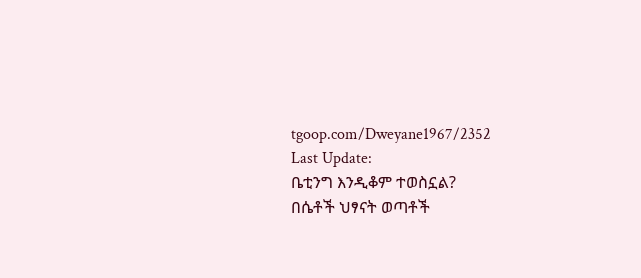tgoop.com/Dweyane1967/2352
Last Update:
ቤቲንግ እንዲቆም ተወስኗል?
በሴቶች ህፃናት ወጣቶች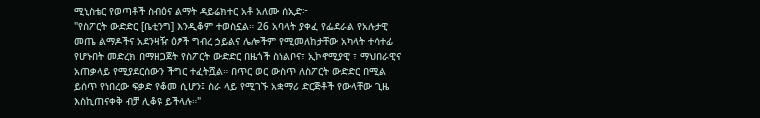ሚኒስቴር የወጣቶች ስብዕና ልማት ዳይሬክተር አቶ አለሙ ሰኢድ፦
"የስፖርት ውድድር [ቤቲንግ] እንዲቆም ተወስኗል። 26 አባላት ያቀፈ የፌደራል የአሉታዊ መጤ ልማዶችና አደንዛዥ ዕፆች ግብረ ኃይልና ሌሎችም የሚመለከታቸው አካላት ተሳተፊ የሆኑበት መድረክ በማዘጋጀት የስፖርት ውድድር በዜጎች ስነልቦና፣ ኢኮኖሚያዊ ፣ ማህበራዊና አጠቃላይ የሚያደርሰውን ችግር ተፈትሿል። በጥር ወር ውስጥ ለስፖርት ውድድር በሚል ይሰጥ የነበረው ፍቃድ የቆመ ሲሆን፤ ስራ ላይ የሚገኙ አቋማሪ ድርጅቶች የውላቸው ጊዜ እስኪጠናቀቅ ብቻ ሊቆዩ ይችላሉ።"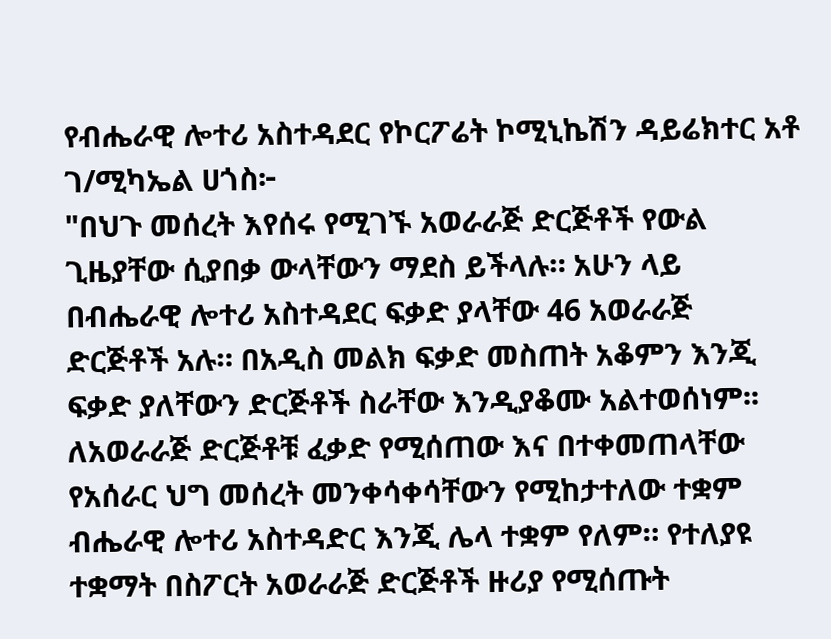የብሔራዊ ሎተሪ አስተዳደር የኮርፖሬት ኮሚኒኬሽን ዳይሬክተር አቶ ገ/ሚካኤል ሀጎስ፦
"በህጉ መሰረት እየሰሩ የሚገኙ አወራራጅ ድርጅቶች የውል ጊዜያቸው ሲያበቃ ውላቸውን ማደስ ይችላሉ። አሁን ላይ በብሔራዊ ሎተሪ አስተዳደር ፍቃድ ያላቸው 46 አወራራጅ ድርጅቶች አሉ። በአዲስ መልክ ፍቃድ መስጠት አቆምን እንጂ ፍቃድ ያለቸውን ድርጅቶች ስራቸው እንዲያቆሙ አልተወሰነም፡፡ ለአወራራጅ ድርጅቶቹ ፈቃድ የሚሰጠው እና በተቀመጠላቸው የአሰራር ህግ መሰረት መንቀሳቀሳቸውን የሚከታተለው ተቋም ብሔራዊ ሎተሪ አስተዳድር እንጂ ሌላ ተቋም የለም። የተለያዩ ተቋማት በስፖርት አወራራጅ ድርጅቶች ዙሪያ የሚሰጡት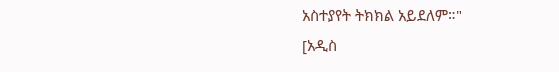አስተያየት ትክክል አይደለም።"
[አዲስ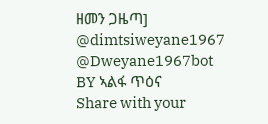ዘመን ጋዜጣ]
@dimtsiweyane1967
@Dweyane1967bot
BY ኣልፋ ጥዕና
Share with your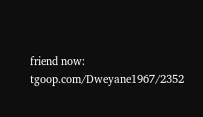friend now:
tgoop.com/Dweyane1967/2352